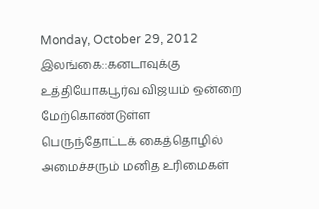Monday, October 29, 2012
இலங்கை::கனடாவுக்கு உத்தியோகபூர்வ விஜயம் ஒன்றை மேற்கொண்டுள்ள பெருந்தோட்டக் கைத்தொழில் அமைச்சரும் மனித உரிமைகள்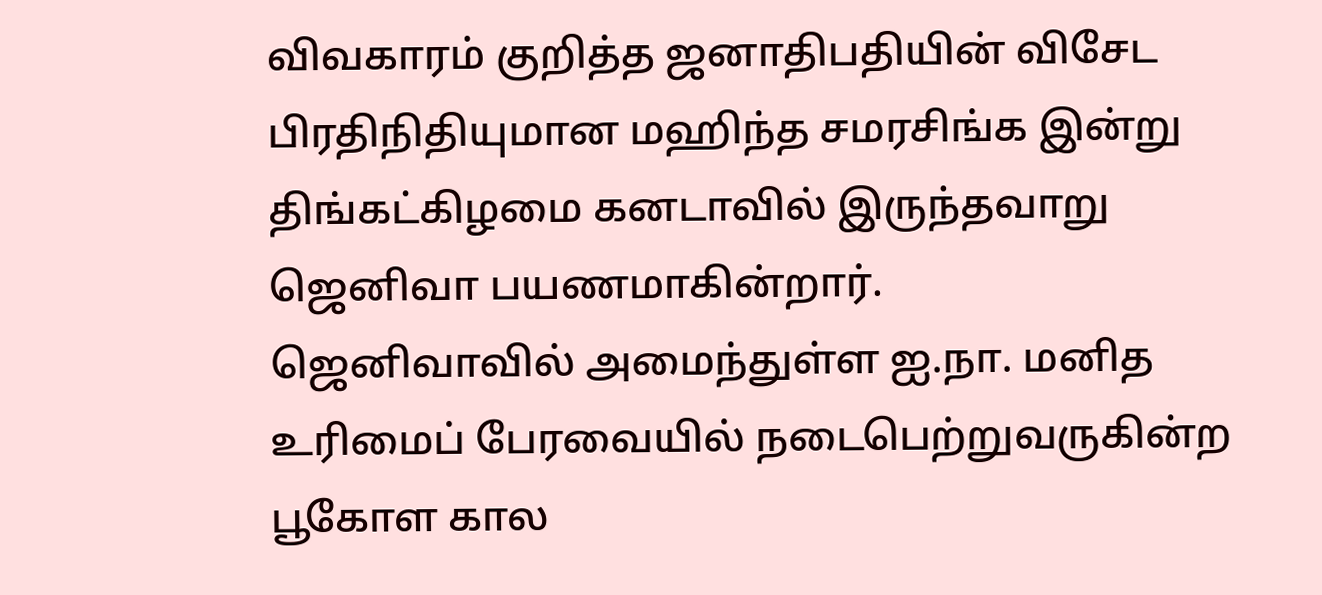விவகாரம் குறித்த ஜனாதிபதியின் விசேட பிரதிநிதியுமான மஹிந்த சமரசிங்க இன்று திங்கட்கிழமை கனடாவில் இருந்தவாறு ஜெனிவா பயணமாகின்றார்.
ஜெனிவாவில் அமைந்துள்ள ஐ.நா. மனித உரிமைப் பேரவையில் நடைபெற்றுவருகின்ற பூகோள கால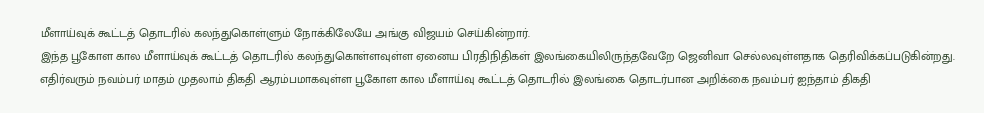மீளாய்வுக் கூட்டத் தொடரில் கலந்துகொள்ளும் நோக்கிலேயே அங்கு விஜயம் செய்கின்றார்.
இந்த பூகோள கால மீளாய்வுக் கூட்டத் தொடரில் கலந்துகொள்ளவுள்ள ஏனைய பிரதிநிதிகள் இலங்கையிலிருந்தவேறே ஜெனிவா செல்லவுள்ளதாக தெரிவிக்கப்படுகின்றது.
எதிர்வரும் நவம்பர் மாதம் முதலாம் திகதி ஆரம்பமாகவுள்ள பூகோள கால மீளாய்வு கூட்டத் தொடரில் இலங்கை தொடர்பான அறிக்கை நவம்பர் ஐந்தாம் திகதி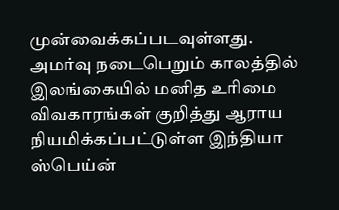முன்வைக்கப்படவுள்ளது.
அமர்வு நடைபெறும் காலத்தில் இலங்கையில் மனித உரிமை விவகாரங்கள் குறித்து ஆராய நியமிக்கப்பட்டுள்ள இந்தியா ஸ்பெய்ன்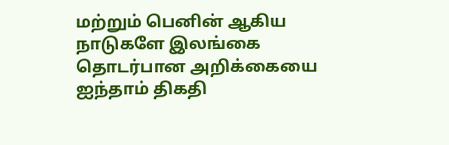மற்றும் பெனின் ஆகிய நாடுகளே இலங்கை தொடர்பான அறிக்கையை ஐந்தாம் திகதி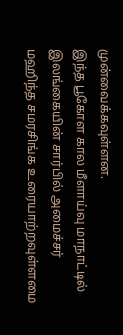முன்வைக்கவுள்ளன.
இந்த பூகோள கால மீளாய்வு மாநாட்டில் இலங்கையின் சார்பில் அமைச்சர் மஹிந்த சமரசிங்க உரையாற்றவுள்ளமை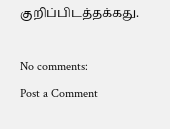குறிப்பிடத்தக்கது.

No comments:
Post a Comment